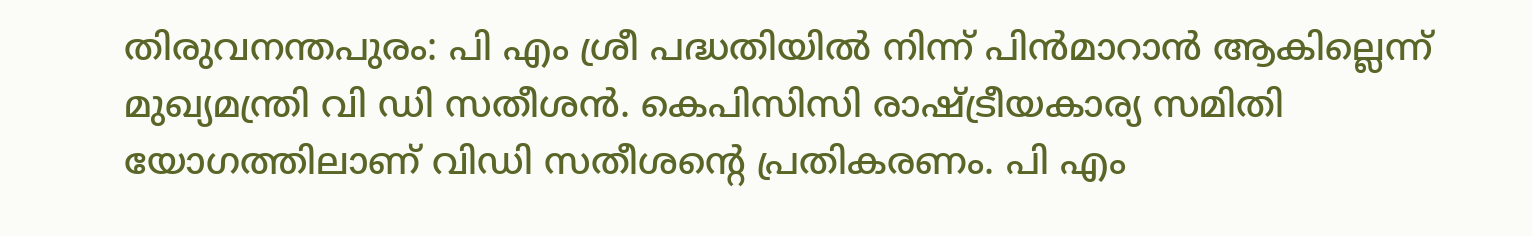തിരുവനന്തപുരം: പി എം ശ്രീ പദ്ധതിയിൽ നിന്ന് പിൻമാറാൻ ആകില്ലെന്ന് മുഖ്യമന്ത്രി വി ഡി സതീശൻ. കെപിസിസി രാഷ്ട്രീയകാര്യ സമിതി യോഗത്തിലാണ് വിഡി സതീശൻ്റെ പ്രതികരണം. പി എം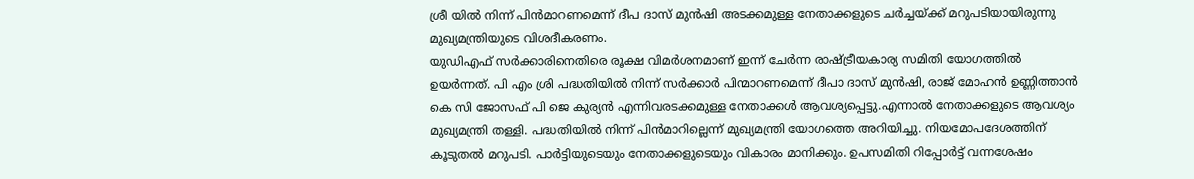ശ്രീ യിൽ നിന്ന് പിൻമാറണമെന്ന് ദീപ ദാസ് മുൻഷി അടക്കമുള്ള നേതാക്കളുടെ ചർച്ചയ്ക്ക് മറുപടിയായിരുന്നു മുഖ്യമന്ത്രിയുടെ വിശദീകരണം.
യുഡിഎഫ് സർക്കാരിനെതിരെ രൂക്ഷ വിമർശനമാണ് ഇന്ന് ചേർന്ന രാഷ്ട്രീയകാര്യ സമിതി യോഗത്തിൽ ഉയർന്നത്. പി എം ശ്രി പദ്ധതിയിൽ നിന്ന് സർക്കാർ പിന്മാറണമെന്ന് ദീപാ ദാസ് മുൻഷി, രാജ് മോഹൻ ഉണ്ണിത്താൻ കെ സി ജോസഫ് പി ജെ കുര്യൻ എന്നിവരടക്കമുള്ള നേതാക്കൾ ആവശ്യപ്പെട്ടു.എന്നാൽ നേതാക്കളുടെ ആവശ്യം മുഖ്യമന്ത്രി തള്ളി. പദ്ധതിയിൽ നിന്ന് പിൻമാറില്ലെന്ന് മുഖ്യമന്ത്രി യോഗത്തെ അറിയിച്ചു. നിയമോപദേശത്തിന് കൂടുതൽ മറുപടി. പാർട്ടിയുടെയും നേതാക്കളുടെയും വികാരം മാനിക്കും. ഉപസമിതി റിപ്പോർട്ട് വന്നശേഷം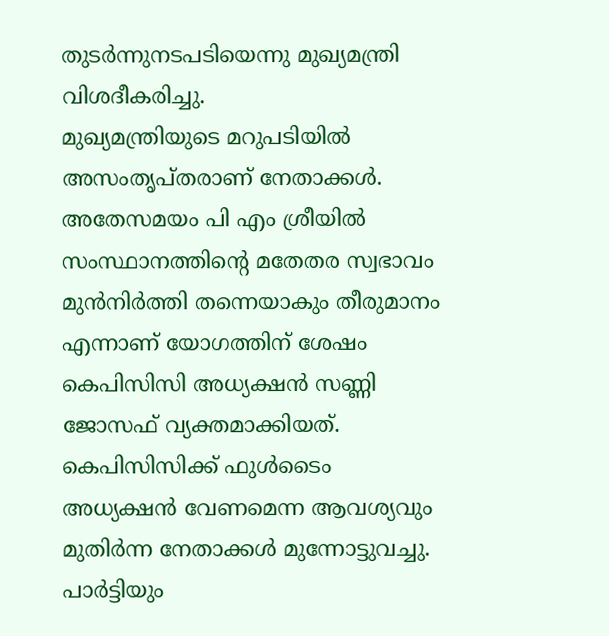തുടർന്നുനടപടിയെന്നു മുഖ്യമന്ത്രി വിശദീകരിച്ചു.
മുഖ്യമന്ത്രിയുടെ മറുപടിയിൽ അസംതൃപ്തരാണ് നേതാക്കൾ. അതേസമയം പി എം ശ്രീയിൽ സംസ്ഥാനത്തിൻ്റെ മതേതര സ്വഭാവം മുൻനിർത്തി തന്നെയാകും തീരുമാനം എന്നാണ് യോഗത്തിന് ശേഷം കെപിസിസി അധ്യക്ഷൻ സണ്ണി ജോസഫ് വ്യക്തമാക്കിയത്. കെപിസിസിക്ക് ഫുൾടൈം അധ്യക്ഷൻ വേണമെന്ന ആവശ്യവും മുതിർന്ന നേതാക്കൾ മുന്നോട്ടുവച്ചു. പാർട്ടിയും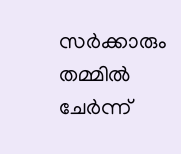സർക്കാരും തമ്മിൽ ചേർന്ന്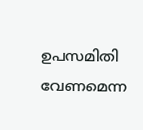ഉപസമിതി വേണമെന്ന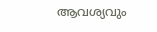ആവശ്യവും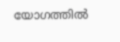യോഗത്തിൽ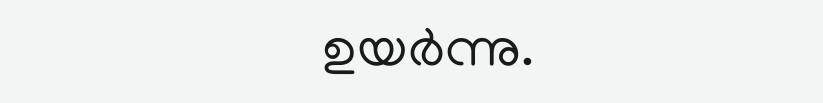ഉയർന്നു.